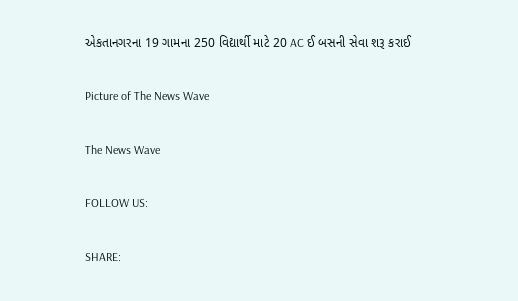એકતાનગરના 19 ગામના 250 વિદ્યાર્થી માટે 20 AC ઈ બસની સેવા શરૂ કરાઈ

Picture of The News Wave

The News Wave

FOLLOW US:

SHARE: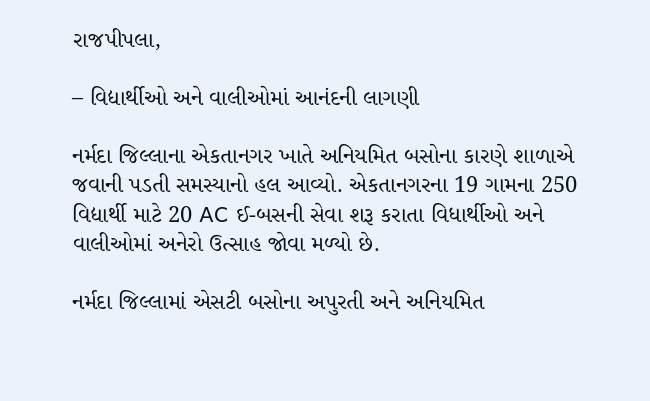રાજપીપલા,

– વિદ્યાર્થીઓ અને વાલીઓમાં આનંદની લાગણી

નર્મદા જિલ્લાના એકતાનગર ખાતે અનિયમિત બસોના કારણે શાળાએ જવાની પડતી સમસ્યાનો હલ આવ્યો. એકતાનગરના 19 ગામના 250 વિદ્યાર્થી માટે 20 AC ઈ-બસની સેવા શરૂ કરાતા વિધાર્થીઓ અને વાલીઓમાં અનેરો ઉત્સાહ જોવા મળ્યો છે.

નર્મદા જિલ્લામાં એસટી બસોના અપુરતી અને અનિયમિત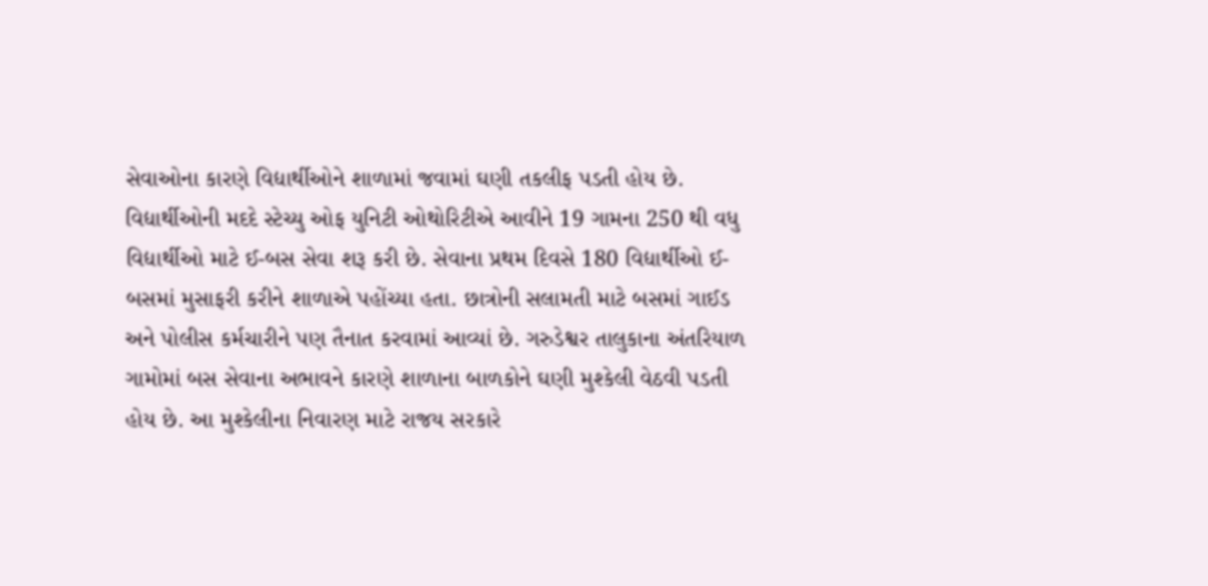સેવાઓના કારણે વિદ્યાર્થીઓને શાળામાં જવામાં ઘણી તકલીફ પડતી હોય છે. વિદ્યાર્થીઓની મદદે સ્ટેચ્યુ ઓફ યુનિટી ઓથોરિટીએ આવીને 19 ગામના 250 થી વધુ વિદ્યાર્થીઓ માટે ઈ-બસ સેવા શરૂ કરી છે. સેવાના પ્રથમ દિવસે 180 વિદ્યાર્થીઓ ઈ- બસમાં મુસાફરી કરીને શાળાએ પહોંચ્યા હતા. છાત્રોની સલામતી માટે બસમાં ગાઈડ અને પોલીસ કર્મચારીને પણ તૈનાત કરવામાં આવ્યાં છે. ગરુડેશ્વર તાલુકાના અંતરિયાળ ગામોમાં બસ સેવાના અભાવને કારણે શાળાના બાળકોને ઘણી મુશ્કેલી વેઠવી પડતી હોય છે. આ મુશ્કેલીના નિવારણ માટે રાજય સરકારે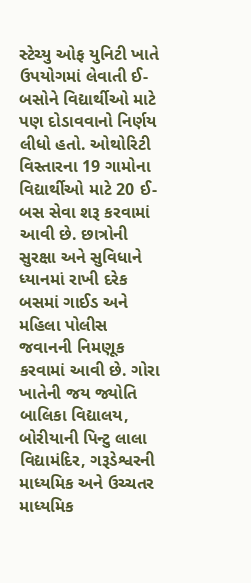સ્ટેચ્યુ ઓફ યુનિટી ખાતે ઉપયોગમાં લેવાતી ઈ- બસોને વિદ્યાર્થીઓ માટે પણ દોડાવવાનો નિર્ણય લીધો હતો. ઓથોરિટી વિસ્તારના 19 ગામોના વિદ્યાર્થીઓ માટે 20 ઈ-બસ સેવા શરૂ કરવામાં આવી છે. છાત્રોની સુરક્ષા અને સુવિધાને ધ્યાનમાં રાખી દરેક બસમાં ગાઈડ અને મહિલા પોલીસ જવાનની નિમણૂક કરવામાં આવી છે. ગોરા ખાતેની જય જ્યોતિ બાલિકા વિદ્યાલય, બોરીયાની પિન્ટુ લાલા વિદ્યામંદિર, ગરૂડેશ્વરની માધ્યમિક અને ઉચ્ચતર માધ્યમિક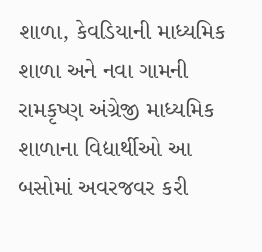શાળા, કેવડિયાની માધ્યમિક શાળા અને નવા ગામની રામકૃષ્ણ અંગ્રેજી માધ્યમિક શાળાના વિદ્યાર્થીઓ આ બસોમાં અવરજવર કરી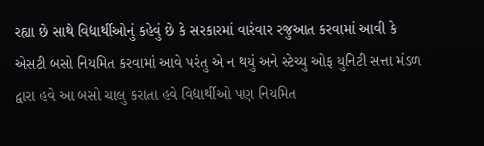રહ્યા છે સાથે વિદ્યાર્થીઓનું કહેવું છે કે સરકારમાં વારંવાર રજુઆત કરવામાં આવી કે એસટી બસો નિયમિત કરવામાં આવે પરંતુ એ ન થયું અને સ્ટેચ્યુ ઓફ યુનિટી સત્તા મંડળ દ્વારા હવે આ બસો ચાલુ કરાતા હવે વિદ્યાર્થીઓ પણ નિયમિત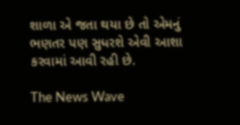શાળા એ જતા થયા છે તો એમનું ભણતર પણ સુધરશે એવી આશા કરવામાં આવી રહી છે.

The News Wave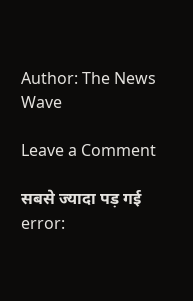Author: The News Wave

Leave a Comment

सबसे ज्यादा पड़ गई
error: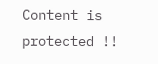Content is protected !!